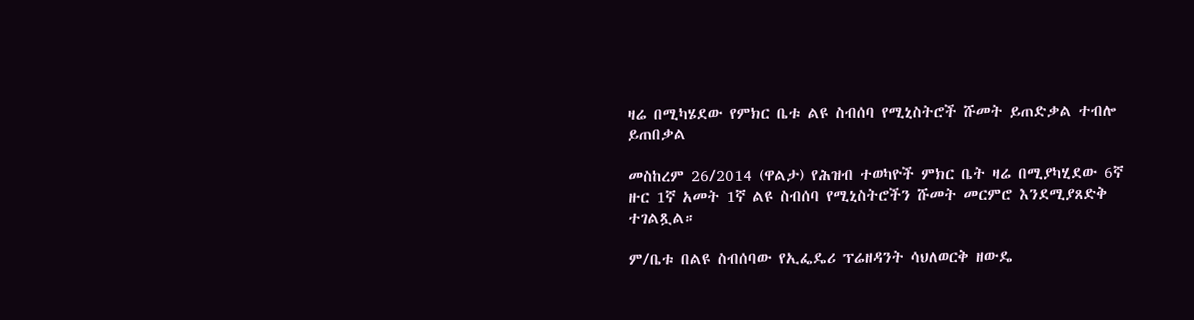ዛሬ በሚካሄደው የምክር ቤቱ ልዩ ስብሰባ የሚኒስትሮች ሹመት ይጠድቃል ተብሎ ይጠበቃል

መስከረም 26/2014 (ዋልታ) የሕዝብ ተወካዮች ምክር ቤት ዛሬ በሚያካሂደው 6ኛ ዙር 1ኛ አመት 1ኛ ልዩ ስብሰባ የሚኒስትሮችን ሹመት መርምሮ እንደሚያጸድቅ ተገልጿል።

ም/ቤቱ በልዩ ስብሰባው የኢፌዴሪ ፕሬዘዳንት ሳህለወርቅ ዘውዴ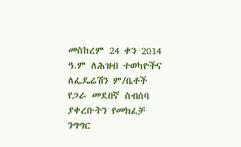መስከረም 24 ቀን 2014 ዓ.ም ለሕዝብ ተወካዮችና ለፌዴሬሽን ም/ቤቶች የጋራ መደበኛ ስብሰባ ያቀረቡትን የመክፈቻ ንግግር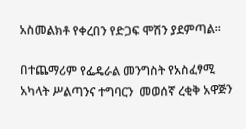አስመልክቶ የቀረበን የድጋፍ ሞሽን ያደምጣል።

በተጨማሪም የፌዴራል መንግስት የአስፈፃሚ አካላት ሥልጣንና ተግባርን  መወሰኛ ረቂቅ አዋጅን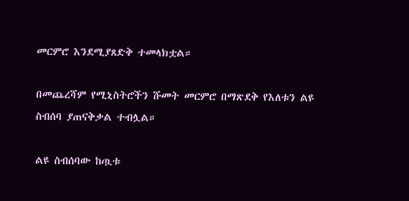መርምሮ እንደሚያጸድቅ ተመላክቷል።

በመጨረሻም የሚኒስትሮችን ሹመት መርምሮ በማጽደቅ የእለቱን ልዩ ስብሰባ ያጠናቅቃል ተብሏል።

ልዩ ስብሰባው ከጧቱ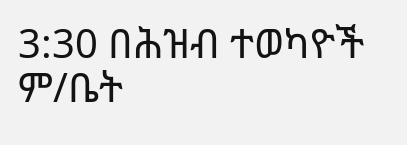3:30 በሕዝብ ተወካዮች ም/ቤት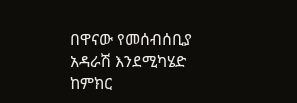በዋናው የመሰብሰቢያ አዳራሽ እንደሚካሄድ ከምክር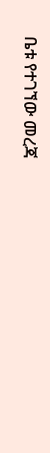ቤቱ የተገኘው መረጃ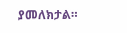ያመለክታል።